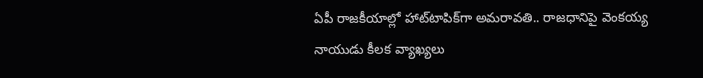ఏపీ రాజకీయాల్లో హాట్‌టాపిక్‌గా అమరావతి.. రాజధానిపై వెంకయ్య నాయుడు కీలక వ్యాఖ్యలు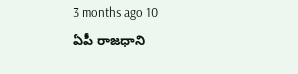3 months ago 10
ఏపీ రాజధాని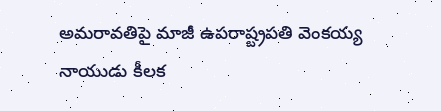అమరావతిపై మాజీ ఉపరాష్ట్రపతి వెంకయ్య నాయుడు కీలక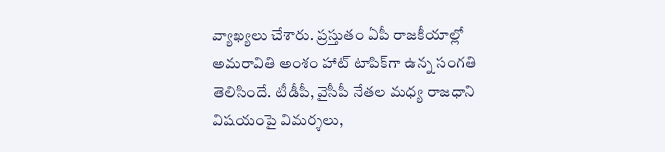వ్యాఖ్యలు చేశారు. ప్రస్తుతం ఏపీ రాజకీయాల్లో అమరావితి అంశం హాట్ టాపిక్‌గా ఉన్న సంగతి తెలిసిందే. టీడీపీ, వైసీపీ నేతల మధ్య రాజధాని విషయంపై విమర్శలు,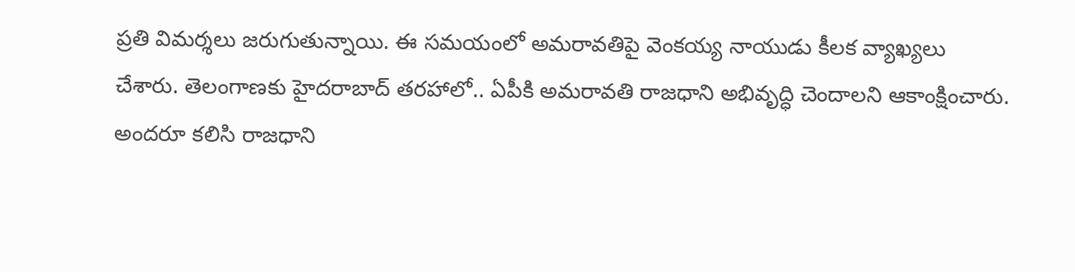ప్రతి విమర్శలు జరుగుతున్నాయి. ఈ సమయంలో అమరావతిపై వెంకయ్య నాయుడు కీలక వ్యాఖ్యలు చేశారు. తెలంగాణకు హైదరాబాద్ తరహాలో.. ఏపీకి అమరావతి రాజధాని అభివృద్ధి చెందాలని ఆకాంక్షించారు. అందరూ కలిసి రాజధాని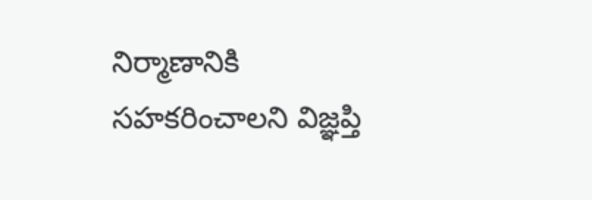నిర్మాణానికి సహకరించాలని విజ్ఞప్తి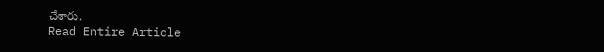చేశారు.
Read Entire Article